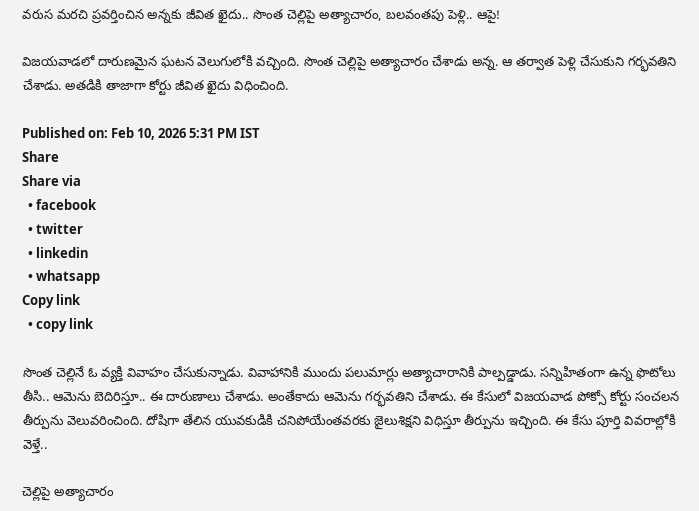వరుస మరచి ప్రవర్తించిన అన్నకు జీవిత ఖైదు.. సొంత చెల్లిపై అత్యాచారం, బలవంతపు పెళ్లి.. ఆపై!

విజయవాడలో దారుణమైన ఘటన వెలుగులోకి వచ్చింది. సొంత చెల్లిపై అత్యాచారం చేశాడు అన్న. ఆ తర్వాత పెళ్లి చేసుకుని గర్భవతిని చేశాడు. అతడికి తాజాగా కోర్టు జీవిత ఖైదు విధించింది.

Published on: Feb 10, 2026 5:31 PM IST
Share
Share via
  • facebook
  • twitter
  • linkedin
  • whatsapp
Copy link
  • copy link

సొంత చెల్లినే ఓ వ్యక్తి వివాహం చేసుకున్నాడు. వివాహానికి ముందు పలుమార్లు అత్యాచారానికి పాల్పడ్డాడు. సన్నిహితంగా ఉన్న ఫొటోలు తీసి.. ఆమెను బెదిరిస్తూ.. ఈ దారుణాలు చేశాడు. అంతేకాదు ఆమెను గర్భవతిని చేశాడు. ఈ కేసులో విజయవాడ పోక్సో కోర్టు సంచలన తీర్పును వెలువరించింది. దోషిగా తేలిన యువకుడికి చనిపోయేంతవరకు జైలుశిక్షని విధిస్తూ తీర్పును ఇచ్చింది. ఈ కేసు పూర్తి వివరాల్లోకి వెళ్తే..

చెల్లిపై అత్యాచారం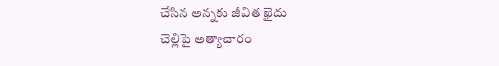చేసిన అన్నకు జీవిత ఖైదు
చెల్లిపై అత్యాచారం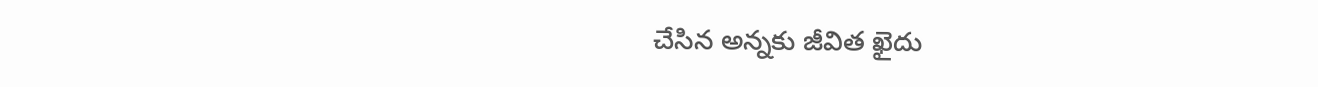చేసిన అన్నకు జీవిత ఖైదు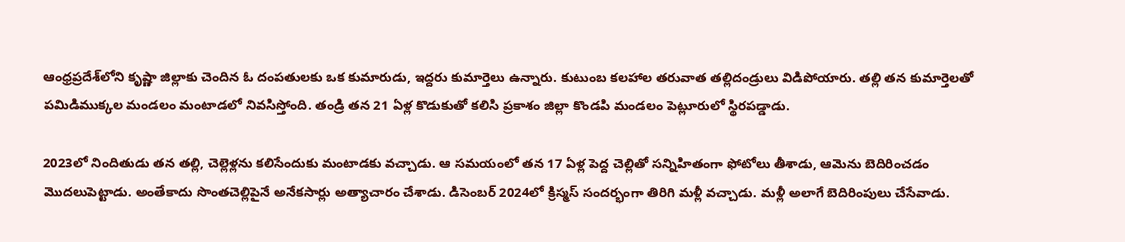ఆంధ్రప్రదేశ్‌లోని కృష్ణా జిల్లాకు చెందిన ఓ దంపతులకు ఒక కుమారుడు, ఇద్దరు కుమార్తెలు ఉన్నారు. కుటుంబ కలహాల తరువాత తల్లిదండ్రులు విడిపోయారు. తల్లి తన కుమార్తెలతో పమిడిముక్కల మండలం మంటాడలో నివసిస్తోంది. తండ్రి తన 21 ఏళ్ల కొడుకుతో కలిసి ప్రకాశం జిల్లా కొండపి మండలం పెట్లూరులో స్థిరపడ్డాడు.

2023లో నిందితుడు తన తల్లి, చెల్లెళ్లను కలిసేందుకు మంటాడకు వచ్చాడు. ఆ సమయంలో తన 17 ఏళ్ల పెద్ద చెల్లితో సన్నిహితంగా ఫోటోలు తీశాడు, ఆమెను బెదిరించడం మెుదలుపెట్టాడు. అంతేకాదు సొంతచెల్లిపైనే అనేకసార్లు అత్యాచారం చేశాడు. డిసెంబర్ 2024లో క్రిస్మస్ సందర్భంగా తిరిగి మళ్లీ వచ్చాడు. మళ్లీ అలాగే బెదిరింపులు చేసేవాడు.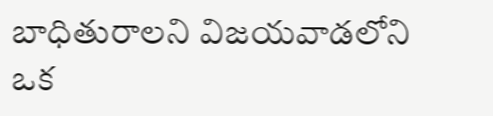బాధితురాలని విజయవాడలోని ఒక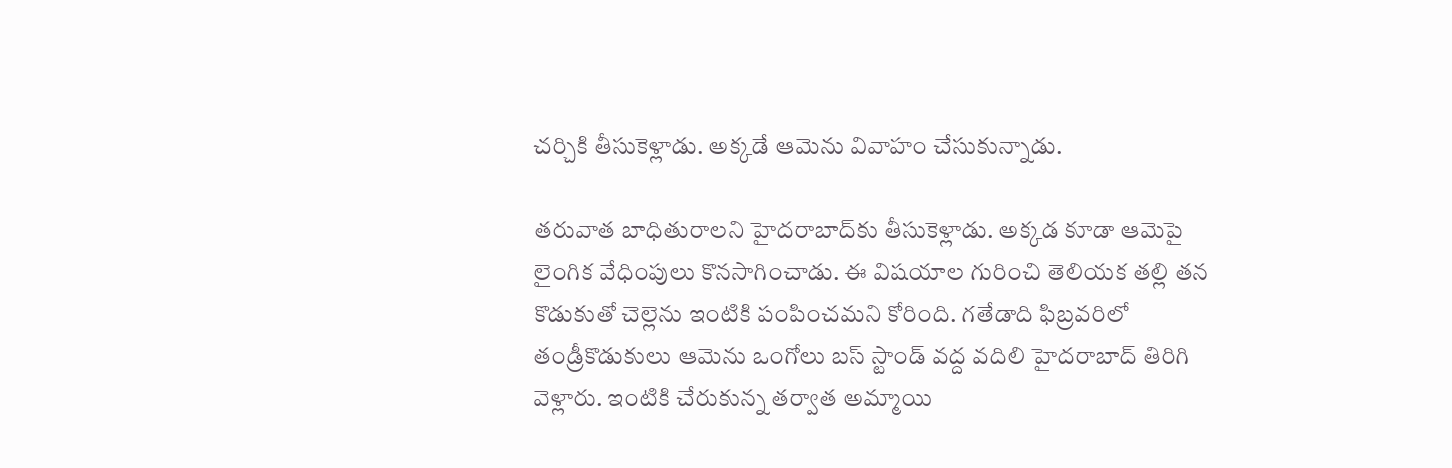చర్చికి తీసుకెళ్లాడు. అక్కడే ఆమెను వివాహం చేసుకున్నాడు.

తరువాత బాధితురాలని హైదరాబాద్‌కు తీసుకెళ్లాడు. అక్కడ కూడా ఆమెపై లైంగిక వేధింపులు కొనసాగించాడు. ఈ విషయాల గురించి తెలియక తల్లి తన కొడుకుతో చెల్లెను ఇంటికి పంపించమని కోరింది. గతేడాది ఫిబ్రవరిలో తండ్రీకొడుకులు ఆమెను ఒంగోలు బస్ స్టాండ్ వద్ద వదిలి హైదరాబాద్ తిరిగి వెళ్లారు. ఇంటికి చేరుకున్న తర్వాత అమ్మాయి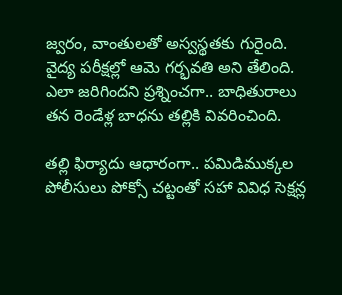జ్వరం, వాంతులతో అస్వస్థతకు గురైంది. వైద్య పరీక్షల్లో ఆమె గర్భవతి అని తేలింది. ఎలా జరిగిందని ప్రశ్నించగా.. బాధితురాలు తన రెండేళ్ల బాధను తల్లికి వివరించింది.

తల్లి ఫిర్యాదు ఆధారంగా.. పమిడిముక్కల పోలీసులు పోక్సో చట్టంతో సహా వివిధ సెక్షన్ల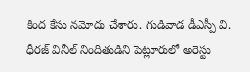కింద కేసు నమోదు చేశారు. గుడివాడ డీఎస్పీ వి. ధీరజ్ వినీల్ నిందితుడిని పెట్లూరులో అరెస్టు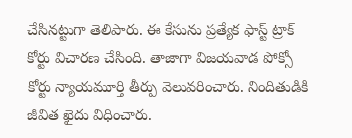చేసినట్టుగా తెలిపారు. ఈ కేసును ప్రత్యేక ఫాస్ట్ ట్రాక్ కోర్టు విచారణ చేసింది. తాజాగా విజయవాడ పోక్సో కోర్టు న్యాయమూర్తి తీర్పు వెలువరించారు. నిందితుడికి జీవిత ఖైదు విధించారు.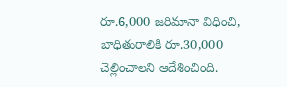రూ.6,000 జరిమానా విధించి, బాధితురాలికి రూ.30,000 చెల్లించాలని ఆదేశించింది.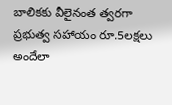బాలికకు వీలైనంత త్వరగా ప్రభుత్వ సహాయం రూ.5లక్షలు అందేలా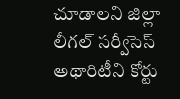చూడాలని జిల్లా లీగల్ సర్వీసెస్ అథారిటీని కోర్టు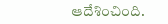ఆదేశించింది.